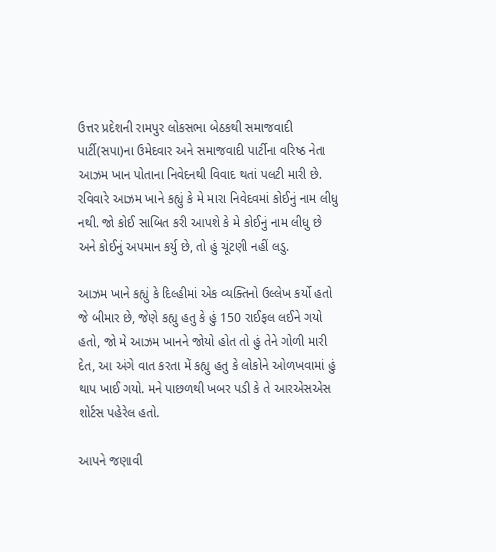ઉત્તર પ્રદેશની રામપુર લોકસભા બેઠકથી સમાજવાદી પાર્ટી(સપા)ના ઉમેદવાર અને સમાજવાદી પાર્ટીના વરિષ્ઠ નેતા આઝમ ખાન પોતાના નિવેદનથી વિવાદ થતાં પલટી મારી છે. રવિવારે આઝમ ખાને કહ્યું કે મે મારા નિવેદવમાં કોઈનું નામ લીધુ નથી. જો કોઈ સાબિત કરી આપશે કે મે કોઈનું નામ લીધુ છે અને કોઈનું અપમાન કર્યુ છે, તો હું ચૂંટણી નહીં લડુ.

આઝમ ખાને કહ્યું કે દિલ્હીમાં એક વ્યક્તિનો ઉલ્લેખ કર્યો હતો જે બીમાર છે, જેણે કહ્યુ હતુ કે હું 150 રાઈફલ લઈને ગયો હતો, જો મે આઝમ ખાનને જોયો હોત તો હું તેને ગોળી મારી દેત, આ અંગે વાત કરતા મેં કહ્યુ હતુ કે લોકોને ઓળખવામાં હું થાપ ખાઈ ગયો. મને પાછળથી ખબર પડી કે તે આરએસએસ શોર્ટસ પહેરેલ હતો.

આપને જણાવી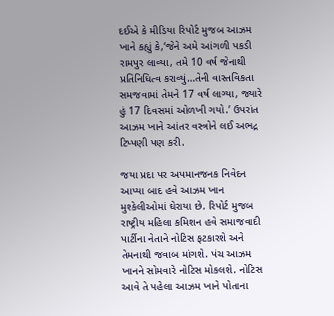દઈએ કે મીડિયા રિપોર્ટ મુજબ આઝમ ખાને કહ્યું કે,‘જેને અમે આંગળી પકડી રામપુર લાવ્યા, તમે 10 વર્ષ જેનાથી પ્રતિનિધિત્વ કરાવ્યું…તેની વાસ્તવિકતા સમજવામાં તેમને 17 વર્ષ લાગ્યા, જ્યારે હું 17 દિવસમાં ઓળખી ગયો.’ ઉપરાંત આઝમ ખાને આંતર વસ્ત્રોને લઈ અભદ્ર ટિપ્પણી પણ કરી.

જયા પ્રદા પર અપમાનજનક નિવેદન આપ્યા બાદ હવે આઝમ ખાન મુશ્કેલીઓમાં ઘેરાયા છે. રિપોર્ટ મુજબ રાષ્ટ્રીય મહિલા કમિશન હવે સમાજવાદી પાર્ટીના નેતાને નોટિસ ફટકારશે અને તેમનાથી જવાબ માંગશે. પંચ આઝમ ખાનને સોમવારે નોટિસ મોકલશે. નોટિસ આવે તે પહેલા આઝમ ખાને પોતાના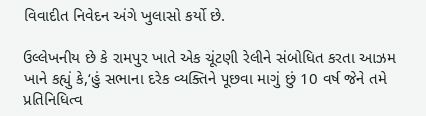વિવાદીત નિવેદન અંગે ખુલાસો કર્યો છે.

ઉલ્લેખનીય છે કે રામપુર ખાતે એક ચૂંટણી રેલીને સંબોધિત કરતા આઝમ ખાને કહ્યું કે,‘હું સભાના દરેક વ્યક્તિને પૂછવા માગું છું 10 વર્ષ જેને તમે પ્રતિનિધિત્વ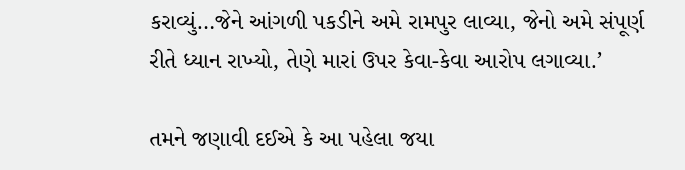કરાવ્યું…જેને આંગળી પકડીને અમે રામપુર લાવ્યા, જેનો અમે સંપૂર્ણ રીતે ધ્યાન રાખ્યો, તેણે મારાં ઉપર કેવા-કેવા આરોપ લગાવ્યા.’

તમને જણાવી દઈએ કે આ પહેલા જયા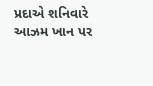પ્રદાએ શનિવારે આઝમ ખાન પર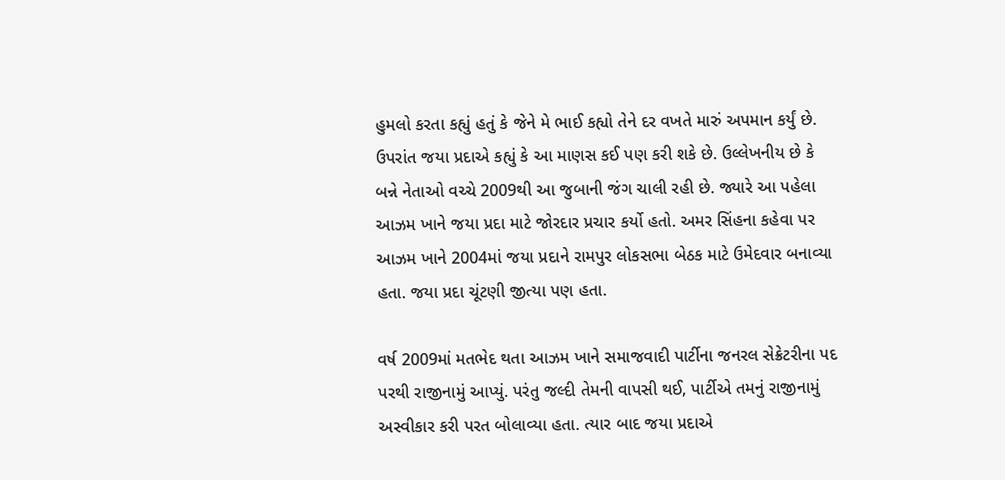હુમલો કરતા કહ્યું હતું કે જેને મે ભાઈ કહ્યો તેને દર વખતે મારું અપમાન કર્યું છે. ઉપરાંત જયા પ્રદાએ કહ્યું કે આ માણસ કઈ પણ કરી શકે છે. ઉલ્લેખનીય છે કે બન્ને નેતાઓ વચ્ચે 2009થી આ જુબાની જંગ ચાલી રહી છે. જ્યારે આ પહેલા આઝમ ખાને જયા પ્રદા માટે જોરદાર પ્રચાર કર્યો હતો. અમર સિંહના કહેવા પર આઝમ ખાને 2004માં જયા પ્રદાને રામપુર લોકસભા બેઠક માટે ઉમેદવાર બનાવ્યા હતા. જયા પ્રદા ચૂંટણી જીત્યા પણ હતા.

વર્ષ 2009માં મતભેદ થતા આઝમ ખાને સમાજવાદી પાર્ટીના જનરલ સેક્રેટરીના પદ પરથી રાજીનામું આપ્યું. પરંતુ જલ્દી તેમની વાપસી થઈ, પાર્ટીએ તમનું રાજીનામું અસ્વીકાર કરી પરત બોલાવ્યા હતા. ત્યાર બાદ જયા પ્રદાએ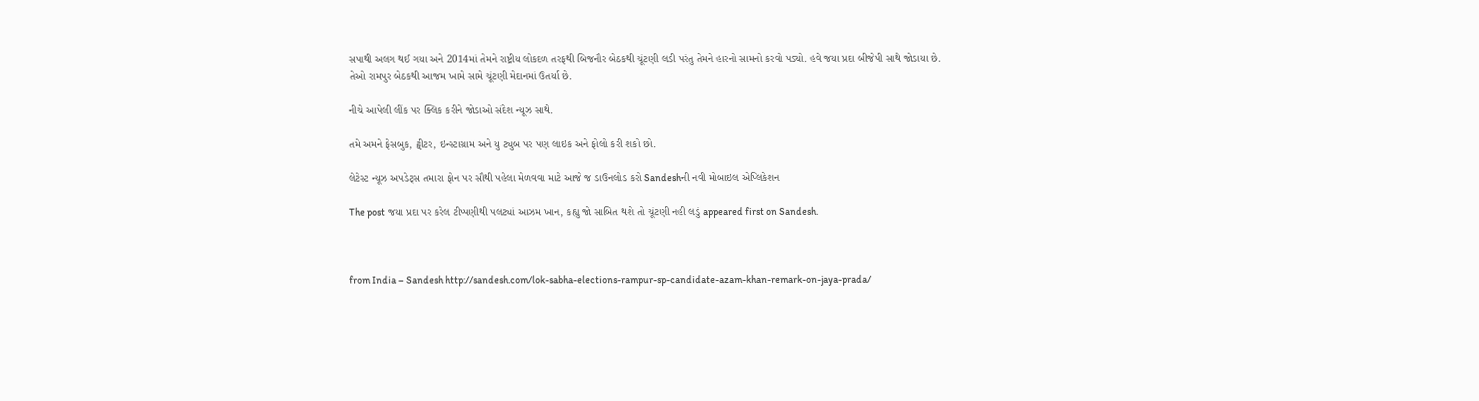સપાથી અલગ થઈ ગયા અને 2014માં તેમને રાષ્ટ્રીય લોકદળ તરફથી બિજનૌર બેઠકથી ચૂંટણી લડી પરંતુ તેમને હારનો સામનો કરવો પડ્યો. હવે જયા પ્રદા બીજેપી સાથે જોડાયા છે. તેઓ રામપુર બેઠકથી આજમ ખામે સામે ચૂંટણી મેદાનમાં ઉતર્યા છે.

નીચે આપેલી લીંક પર ક્લિક કરીને જોડાઓ સંદેશ ન્યૂઝ સાથે.

તમે અમને ફેસબુક, ટ્વીટર, ઇન્સ્ટાગ્રામ અને યુ ટ્યુબ પર પણ લાઇક અને ફોલો કરી શકો છો.

લેટેસ્ટ ન્યૂઝ અપડેટ્સ તમારા ફોન પર સૌથી પહેલા મેળવવા માટે આજે જ ડાઉનલોડ કરો Sandeshની નવી મોબાઇલ એપ્લિકેશન

The post જયા પ્રદા પર કરેલ ટીપ્પણીથી પલટ્યાં આઝમ ખાન, કહ્યુ જો સાબિત થશે તો ચૂંટણી નહી લડું appeared first on Sandesh.



from India – Sandesh http://sandesh.com/lok-sabha-elections-rampur-sp-candidate-azam-khan-remark-on-jaya-prada/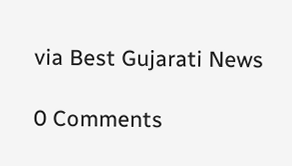via Best Gujarati News

0 Comments